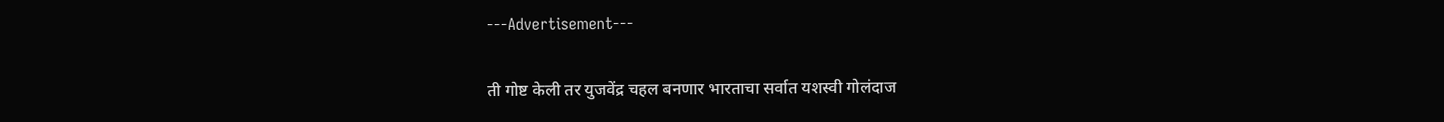---Advertisement---

ती गोष्ट केली तर युजवेंद्र चहल बनणार भारताचा सर्वात यशस्वी गोलंदाज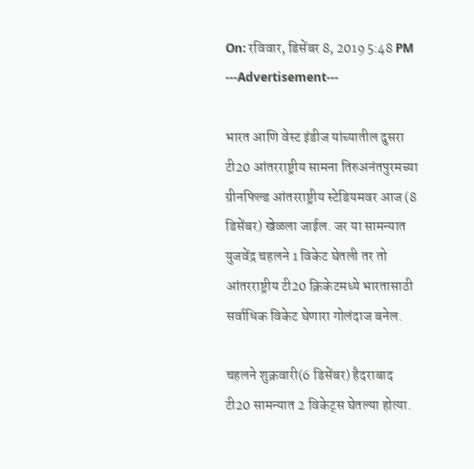On: रविवार, डिसेंबर 8, 2019 5:48 PM
---Advertisement---

भारत आणि वेस्ट इंडीज यांच्यातील दुसरा टी20 आंतरराष्ट्रीय सामना तिरुअनंतपुरमच्या ग्रीनफिल्ड आंतरराष्ट्रीय स्टेडियमवर आज (8 डिसेंबर) खेळला जाईल. जर या सामन्यात युजवेंद्र चहलने 1 विकेट घेतली तर तो आंतरराष्ट्रीय टी20 क्रिकेटमध्ये भारतासाठी सर्वाधिक विकेट घेणारा गोलंदाज बनेल.

चहलने शुक्रवारी(6 डिसेंबर) हैदराबाद टी20 सामन्यात 2 विकेट्स घेतल्या होत्या.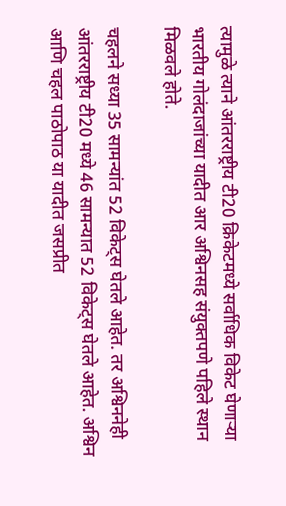त्यामुळे त्याने आंतरराष्ट्रीय टी20 क्रिकेटमध्ये सर्वाधिक विकेट घेणाऱ्या भारतीय गोलंदाजांच्या यादीत आर अश्विनसह संयुक्तपणे पहिले स्थान मिळवले होते.

चहलने सध्या 35 सामन्यांत 52 विकेट्स घेतले आहेत. तर अश्विननेही आंतरराष्ट्रीय टी20 मध्ये 46 सामन्यात 52 विकेट्स घेतले आहेत. अश्विन आणि चहल पाठोपाठ या यादीत जसप्रीत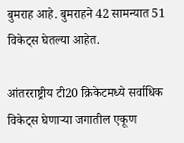बुमराह आहे. बुमराहने 42 सामन्यात 51 विकेट्स घेतल्या आहेत.

आंतरराष्ट्रीय टी20 क्रिकेटमध्ये सर्वाधिक विकेट्स घेणाऱ्या जगातील एकूण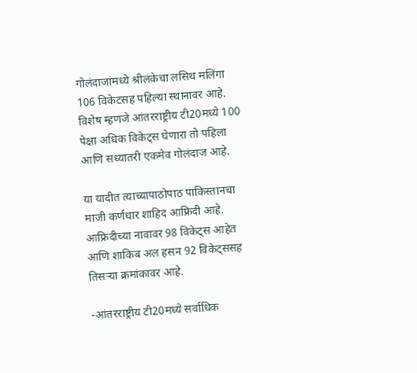गोलंदाजांमध्ये श्रीलंकेचा लसिथ मलिंगा 106 विकेटसह पहिल्या स्थानावर आहे. विशेष म्हणजे आंतरराष्ट्रीय टी20मध्ये 100 पेक्षा अधिक विकेट्स घेणारा तो पहिला आणि सध्यातरी एकमेव गोलंदाज आहे.

या यादीत त्याच्यापाठोपाठ पाकिस्तानचा माजी कर्णधार शाहिद आफ्रिदी आहे. आफ्रिदीच्या नावावर 98 विकेट्स आहेत आणि शाकिब अल हसन 92 विकेट्ससह तिसऱ्या क्रमांकावर आहे.

-आंतरराष्ट्रीय टी20मध्ये सर्वाधिक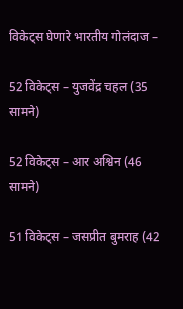विकेट्स घेणारे भारतीय गोलंदाज –

52 विकेट्स – युजवेंद्र चहल (35 सामने)

52 विकेट्स – आर अश्विन (46 सामने)

51 विकेट्स – जसप्रीत बुमराह (42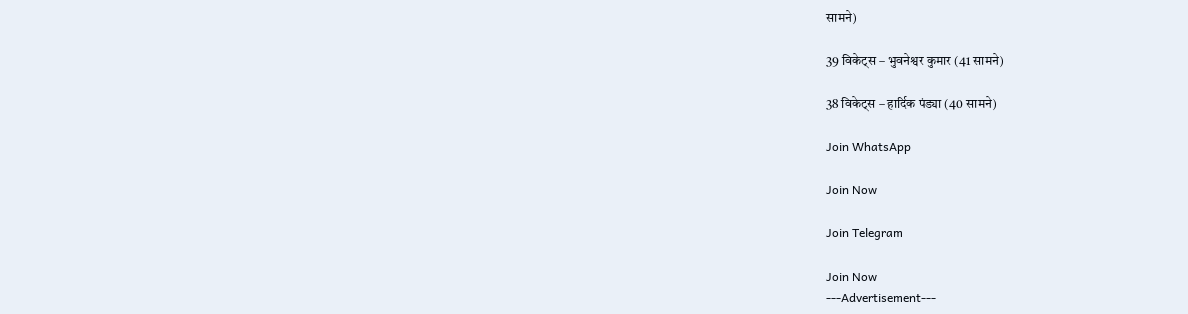सामने)

39 विकेट्स – भुवनेश्वर कुमार (41 सामने)

38 विकेट्स – हार्दिक पंड्या (40 सामने)

Join WhatsApp

Join Now

Join Telegram

Join Now
---Advertisement---